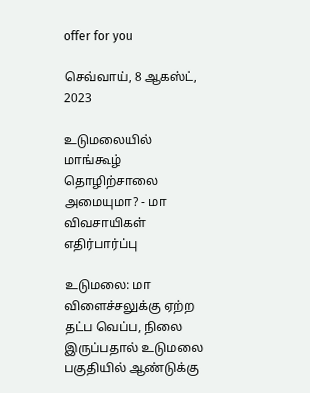offer for you

செவ்வாய், 8 ஆகஸ்ட், 2023

உடுமலையில் மாங்கூழ் தொழிற்சாலை அமையுமா? - மா விவசாயிகள் எதிர்பார்ப்பு

உடுமலை: மா விளைச்சலுக்கு ஏற்ற தட்ப வெப்ப, நிலை இருப்பதால் உடுமலை பகுதியில் ஆண்டுக்கு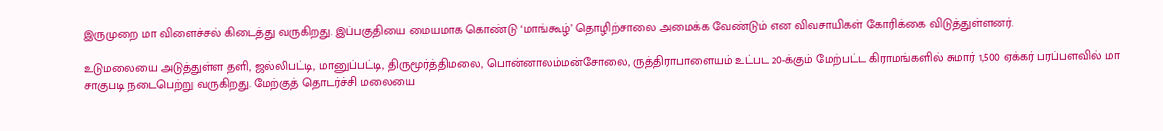இருமுறை மா விளைச்சல் கிடைத்து வருகிறது. இப்பகுதியை மையமாக கொண்டு ‘மாங்கூழ்’ தொழிற்சாலை அமைக்க வேண்டும் என விவசாயிகள் கோரிக்கை விடுத்துள்ளனர்.

உடுமலையை அடுத்துள்ள தளி, ஜல்லிபட்டி, மானுப்பட்டி, திருமூர்த்திமலை, பொன்னாலம்மன்சோலை, ருத்திராபாளையம் உட்பட 20-க்கும் மேற்பட்ட கிராமங்களில் சுமார் 1,500 ஏக்கர் பரப்பளவில் மா சாகுபடி நடைபெற்று வருகிறது. மேற்குத் தொடர்ச்சி மலையை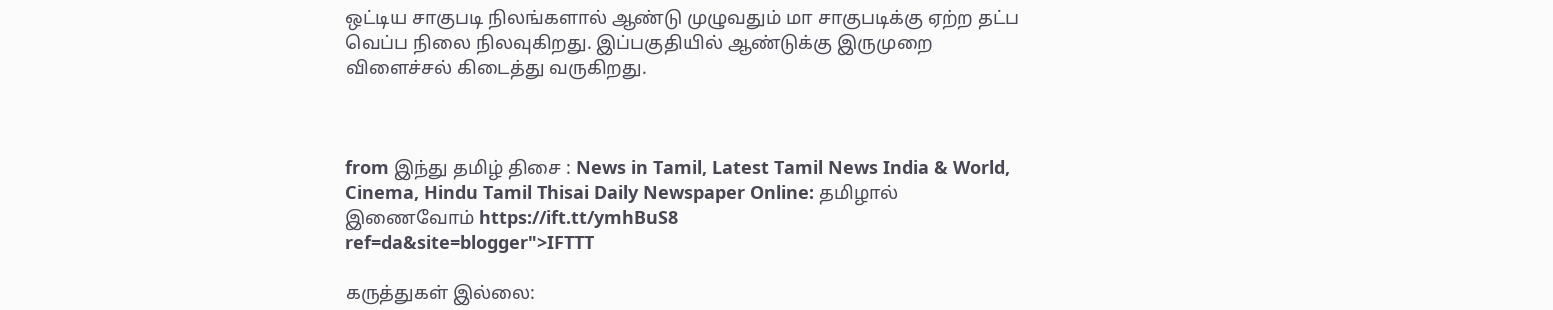ஒட்டிய சாகுபடி நிலங்களால் ஆண்டு முழுவதும் மா சாகுபடிக்கு ஏற்ற தட்ப வெப்ப நிலை நிலவுகிறது. இப்பகுதியில் ஆண்டுக்கு இருமுறை விளைச்சல் கிடைத்து வருகிறது.



from இந்து தமிழ் திசை : News in Tamil, Latest Tamil News India & World, Cinema, Hindu Tamil Thisai Daily Newspaper Online: தமிழால் இணைவோம் https://ift.tt/ymhBuS8
ref=da&site=blogger">IFTTT

கருத்துகள் இல்லை: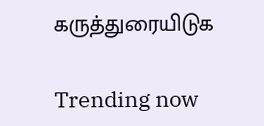கருத்துரையிடுக

Trending now